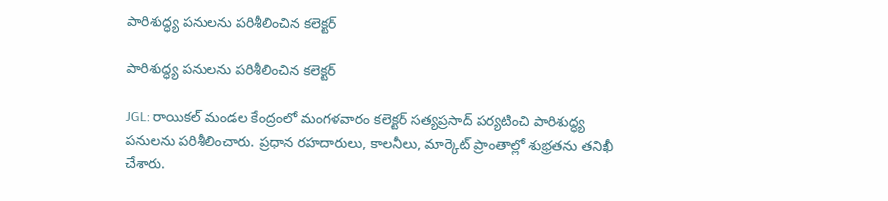పారిశుద్ధ్య పనులను పరిశీలించిన కలెక్టర్

పారిశుద్ధ్య పనులను పరిశీలించిన కలెక్టర్

JGL: రాయికల్ మండల కేంద్రంలో మంగళవారం కలెక్టర్ సత్యప్రసాద్ పర్యటించి పారిశుద్ధ్య పనులను పరిశీలించారు. ప్రధాన రహదారులు, కాలనీలు, మార్కెట్ ప్రాంతాల్లో శుభ్రతను తనిఖీ చేశారు.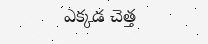ఎక్కడ చెత్త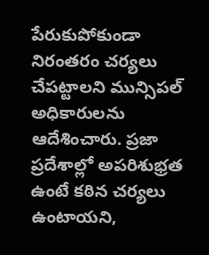పేరుకుపోకుండా నిరంతరం చర్యలు చేపట్టాలని మున్సిపల్ అధికారులను ఆదేశించారు. ప్రజా ప్రదేశాల్లో అపరిశుభ్రత ఉంటే కఠిన చర్యలు ఉంటాయని,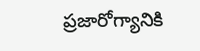ప్రజారోగ్యానికి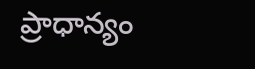ప్రాధాన్యం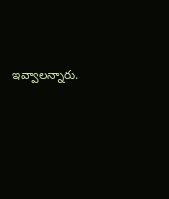ఇవ్వాలన్నారు.